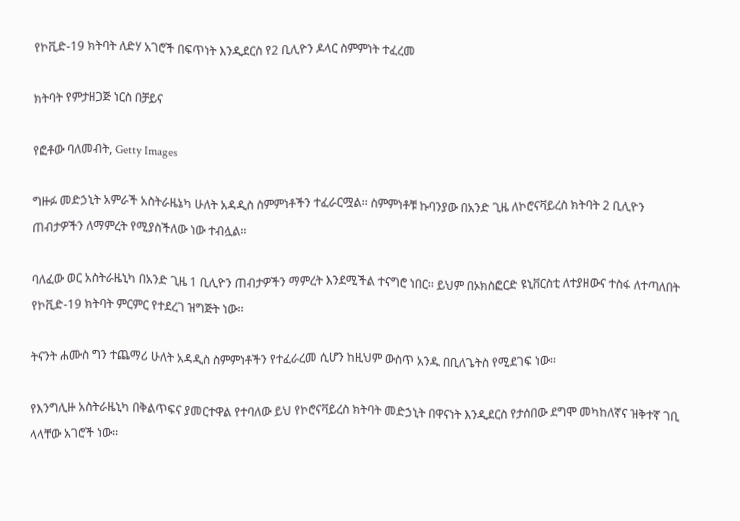የኮቪድ-19 ክትባት ለድሃ አገሮች በፍጥነት እንዲደርስ የ2 ቢሊዮን ዶላር ስምምነት ተፈረመ

ክትባት የምታዘጋጅ ነርስ በቻይና

የፎቶው ባለመብት, Getty Images

ግዙፉ መድኃኒት አምራች አስትራዜኔካ ሁለት አዳዲስ ስምምነቶችን ተፈራርሟል፡፡ ስምምነቶቹ ኩባንያው በአንድ ጊዜ ለኮሮናቫይረስ ክትባት 2 ቢሊዮን ጠብታዎችን ለማምረት የሚያስችለው ነው ተብሏል፡፡

ባለፈው ወር አስትራዜኒካ በአንድ ጊዜ 1 ቢሊዮን ጠብታዎችን ማምረት እንደሚችል ተናግሮ ነበር፡፡ ይህም በኦክስፎርድ ዩኒቨርስቲ ለተያዘውና ተስፋ ለተጣለበት የኮቪድ-19 ክትባት ምርምር የተደረገ ዝግጅት ነው፡፡

ትናንት ሐሙስ ግን ተጨማሪ ሁለት አዳዲስ ስምምነቶችን የተፈራረመ ሲሆን ከዚህም ውስጥ አንዱ በቢለጌትስ የሚደገፍ ነው፡፡

የእንግሊዙ አስትራዜኒካ በቅልጥፍና ያመርተዋል የተባለው ይህ የኮሮናቫይረስ ክትባት መድኃኒት በዋናነት እንዲደርስ የታሰበው ደግሞ መካከለኛና ዝቅተኛ ገቢ ላላቸው አገሮች ነው፡፡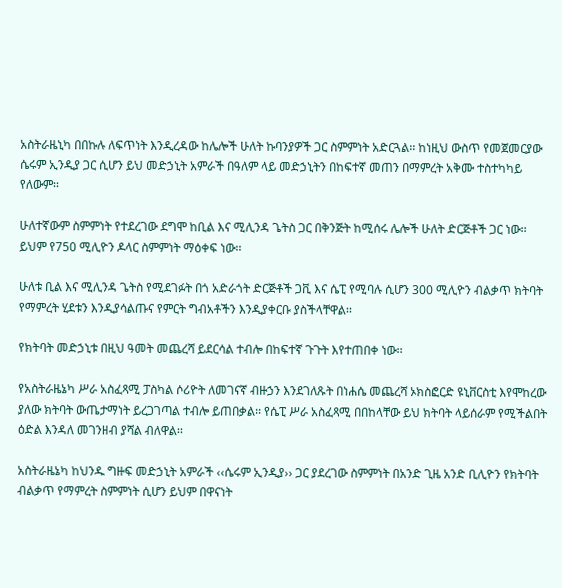አስትራዜኒካ በበኩሉ ለፍጥነት እንዲረዳው ከሌሎች ሁለት ኩባንያዎች ጋር ስምምነት አድርጓል፡፡ ከነዚህ ውስጥ የመጀመርያው ሴሩም ኢንዲያ ጋር ሲሆን ይህ መድኃኒት አምራች በዓለም ላይ መድኃኒትን በከፍተኛ መጠን በማምረት አቅሙ ተስተካካይ የለውም፡፡

ሁለተኛውም ስምምነት የተደረገው ደግሞ ከቢል እና ሚሊንዳ ጌትስ ጋር በቅንጅት ከሚሰሩ ሌሎች ሁለት ድርጅቶች ጋር ነው፡፡ ይህም የ750 ሚሊዮን ዶላር ስምምነት ማዕቀፍ ነው፡፡

ሁለቱ ቢል እና ሚሊንዳ ጌትስ የሚደገፉት በጎ አድራጎት ድርጅቶች ጋቪ እና ሴፒ የሚባሉ ሲሆን 300 ሚሊዮን ብልቃጥ ክትባት የማምረት ሂደቱን እንዲያሳልጡና የምርት ግብአቶችን እንዲያቀርቡ ያስችላቸዋል፡፡

የክትባት መድኃኒቱ በዚህ ዓመት መጨረሻ ይደርሳል ተብሎ በከፍተኛ ጉጉት እየተጠበቀ ነው፡፡

የአስትራዜኔካ ሥራ አስፈጻሚ ፓስካል ሶሪዮት ለመገናኛ ብዙኃን እንደገለጹት በነሐሴ መጨረሻ ኦክስፎርድ ዩኒቨርስቲ እየሞከረው ያለው ክትባት ውጤታማነት ይረጋገጣል ተብሎ ይጠበቃል፡፡ የሴፒ ሥራ አስፈጻሚ በበከላቸው ይህ ክትባት ላይሰራም የሚችልበት ዕድል እንዳለ መገንዘብ ያሻል ብለዋል፡፡

አስትራዜኔካ ከህንዱ ግዙፍ መድኃኒት አምራች ‹‹ሴሩም ኢንዲያ›› ጋር ያደረገው ስምምነት በአንድ ጊዜ አንድ ቢሊዮን የክትባት ብልቃጥ የማምረት ስምምነት ሲሆን ይህም በዋናነት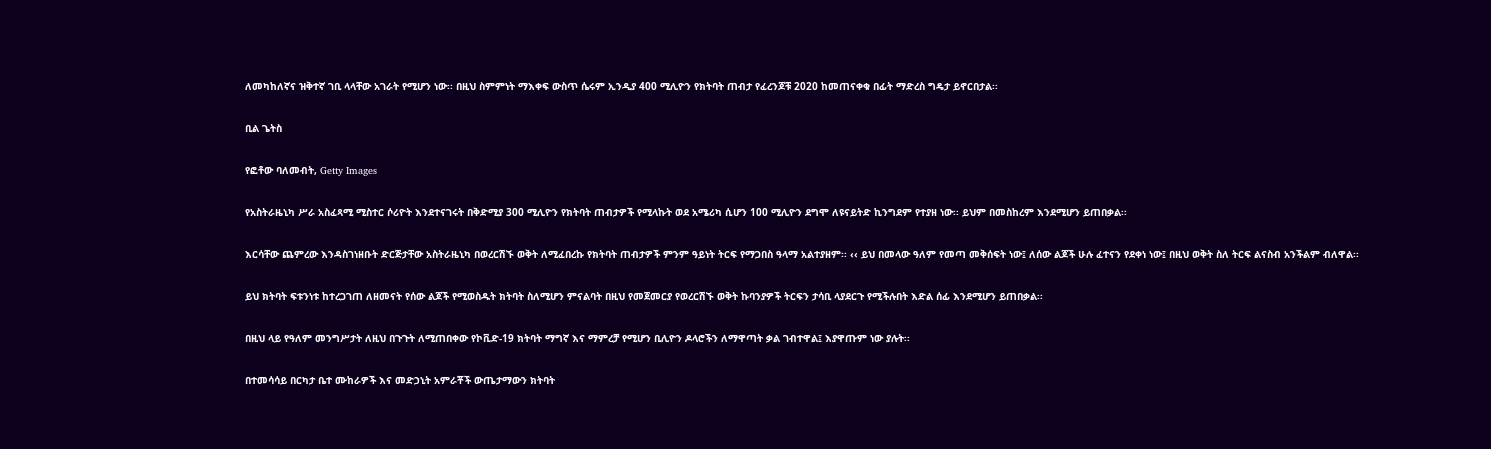ለመካከለኛና ዝቅተኛ ገቢ ላላቸው አገራት የሚሆን ነው፡፡ በዚህ ስምምነት ማእቀፍ ውስጥ ሴሩም ኢንዲያ 400 ሚሊዮን የክትባት ጠብታ የፈረንጆቹ 2020 ከመጠናቀቁ በፊት ማድረስ ግዴታ ይኖርበታል፡፡

ቢል ጌትስ

የፎቶው ባለመብት, Getty Images

የአስትራዜኒካ ሥራ አስፈጻሚ ሚስተር ሶሪዮት እንደተናገሩት በቅድሚያ 300 ሚሊዮን የክትባት ጠብታዎች የሚላኩት ወደ አሜሪካ ሲሆን 100 ሚሊዮን ደግሞ ለዩናይትድ ኪንግደም የተያዘ ነው፡፡ ይህም በመስከረም እንደሚሆን ይጠበቃል፡፡

እርሳቸው ጨምረው እንዳስገነዘቡት ድርጅታቸው አስትራዜኒካ በወረርሽኙ ወቅት ለሚፈበረኩ የክትባት ጠብታዎች ምንም ዓይነት ትርፍ የማጋበስ ዓላማ አልተያዘም፡፡ ‹‹ ይህ በመላው ዓለም የመጣ መቅሰፍት ነው፤ ለሰው ልጆች ሁሉ ፈተናን የደቀነ ነው፤ በዚህ ወቅት ስለ ትርፍ ልናስብ አንችልም ብለዋል፡፡

ይህ ክትባት ፍቱንነቱ ከተረጋገጠ ለዘመናት የሰው ልጆች የሚወስዱት ክትባት ስለሚሆን ምናልባት በዚህ የመጀመርያ የወረርሽኙ ወቅት ኩባንያዎች ትርፍን ታሳቢ ላያደርጉ የሚችሉበት እድል ሰፊ እንደሚሆን ይጠበቃል፡፡

በዚህ ላይ የዓለም መንግሥታት ለዚህ በጉጉት ለሚጠበቀው የኮቪድ-19 ክትባት ማግኛ እና ማምረቻ የሚሆን ቢሊዮን ዶላሮችን ለማዋጣት ቃል ገብተዋል፤ እያዋጡም ነው ያሉት፡፡

በተመሳሳይ በርካታ ቤተ ሙከራዎች እና መድኃኒት አምራቾች ውጤታማውን ክትባት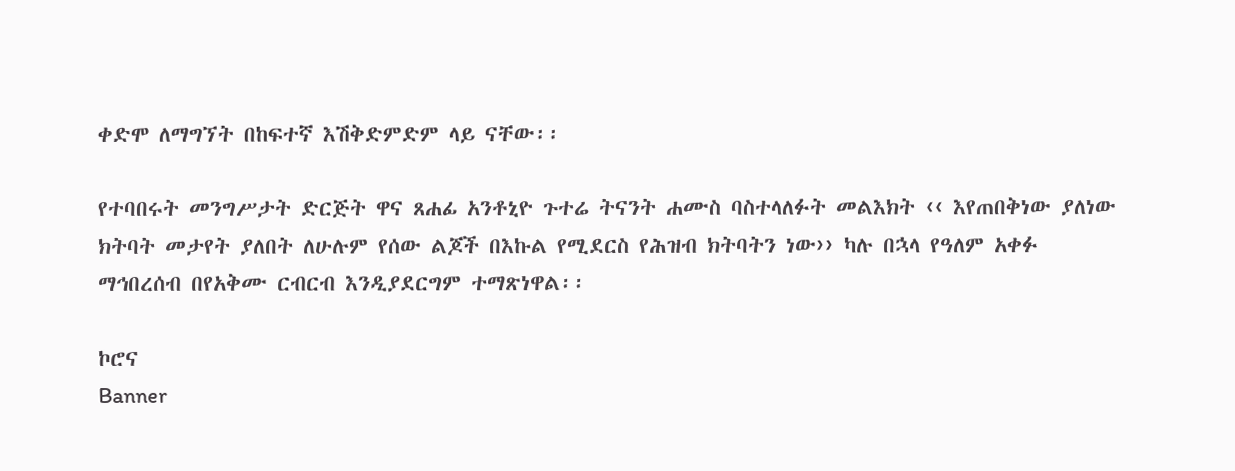ቀድሞ ለማግኘት በከፍተኛ እሽቅድምድም ላይ ናቸው፡፡

የተባበሩት መንግሥታት ድርጅት ዋና ጸሐፊ አንቶኒዮ ጉተሬ ትናንት ሐሙስ ባስተላለፉት መልእክት ‹‹ እየጠበቅነው ያለነው ክትባት መታየት ያለበት ለሁሉም የሰው ልጆች በእኩል የሚደርስ የሕዝብ ክትባትን ነው›› ካሉ በኋላ የዓለም አቀፉ ማኅበረሰብ በየአቅሙ ርብርብ እንዲያደርግም ተማጽነዋል፡፡

ኮሮና
Banner